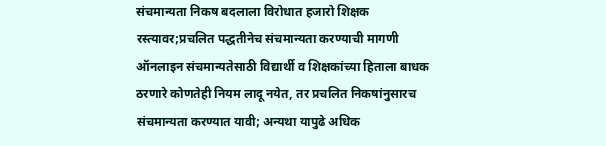संचमान्यता निकष बदलाला विरोधात हजारो शिक्षक रस्त्यावर;प्रचलित पद्धतीनेच संचमान्यता करण्याची मागणी
ऑनलाइन संचमान्यतेसाठी विद्यार्थी व शिक्षकांच्या हिताला बाधक ठरणारे कोणतेही नियम लादू नयेत, तर प्रचलित निकषांनुसारच संचमान्यता करण्यात यावी; अन्यथा यापुढे अधिक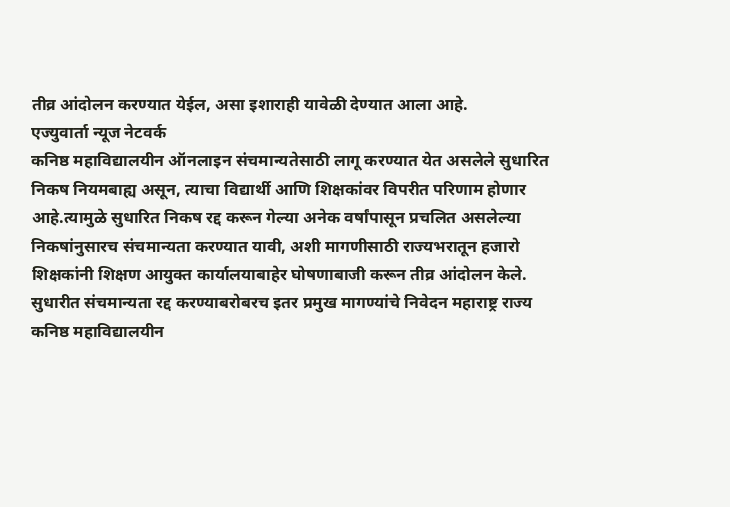तीव्र आंदोलन करण्यात येईल, असा इशाराही यावेळी देण्यात आला आहे.
एज्युवार्ता न्यूज नेटवर्क
कनिष्ठ महाविद्यालयीन ऑनलाइन संचमान्यतेसाठी लागू करण्यात येत असलेले सुधारित निकष नियमबाह्य असून, त्याचा विद्यार्थी आणि शिक्षकांवर विपरीत परिणाम होणार आहे.त्यामुळे सुधारित निकष रद्द करून गेल्या अनेक वर्षांपासून प्रचलित असलेल्या निकषांनुसारच संचमान्यता करण्यात यावी, अशी मागणीसाठी राज्यभरातून हजारो शिक्षकांनी शिक्षण आयुक्त कार्यालयाबाहेर घोषणाबाजी करून तीव्र आंदोलन केले. सुधारीत संचमान्यता रद्द करण्याबरोबरच इतर प्रमुख मागण्यांचे निवेदन महाराष्ट्र राज्य कनिष्ठ महाविद्यालयीन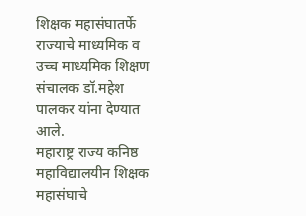शिक्षक महासंघातर्फे राज्याचे माध्यमिक व उच्च माध्यमिक शिक्षण संचालक डॉ.महेश पालकर यांना देण्यात आले.
महाराष्ट्र राज्य कनिष्ठ महाविद्यालयीन शिक्षक महासंघाचे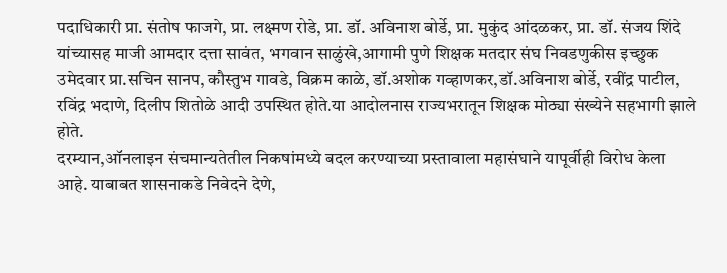पदाधिकारी प्रा. संतोष फाजगे, प्रा. लक्ष्मण रोडे, प्रा. डॉ. अविनाश बोर्डे, प्रा. मुकुंद आंदळकर, प्रा. डॉ. संजय शिंदे यांच्यासह माजी आमदार दत्ता सावंत, भगवान साळुंखे,आगामी पुणे शिक्षक मतदार संघ निवडणुकीस इच्छुक उमेदवार प्रा.सचिन सानप, कौस्तुभ गावडे, विक्रम काळे, डॉ.अशोक गव्हाणकर,डॉ.अविनाश बोर्डे, रवींद्र पाटील, रविंद्र भदाणे, दिलीप शितोळे आदी उपस्थित होते.या आदोलनास राज्यभरातून शिक्षक मोठ्या संख्येने सहभागी झाले होते.
दरम्यान,ऑनलाइन संचमान्यतेतील निकषांमध्ये बदल करण्याच्या प्रस्तावाला महासंघाने यापूर्वीही विरोध केला आहे. याबाबत शासनाकडे निवेदने देणे,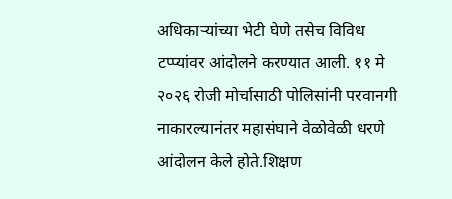अधिकाऱ्यांच्या भेटी घेणे तसेच विविध टप्प्यांवर आंदोलने करण्यात आली. ११ मे २०२६ रोजी मोर्चासाठी पोलिसांनी परवानगी नाकारल्यानंतर महासंघाने वेळोवेळी धरणे आंदोलन केले होते.शिक्षण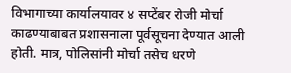विभागाच्या कार्यालयावर ४ सप्टेंबर रोजी मोर्चा काढण्याबाबत प्रशासनाला पूर्वसूचना देण्यात आली होती. मात्र, पोलिसांनी मोर्चा तसेच धरणे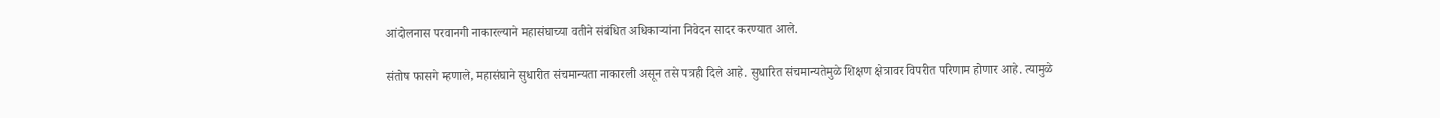आंदोलनास परवानगी नाकारल्याने महासंघाच्या वतीने संबंधित अधिकाऱ्यांना निवेदन सादर करण्यात आले.

संतोष फासगे म्हणाले, महासंघाने सुधारीत संचमान्यता नाकारली असून तसे पत्रही दिले आहे. सुधारित संचमान्यतेमुळे शिक्षण क्षेत्रावर विपरीत परिणाम होणार आहे. त्यामुळे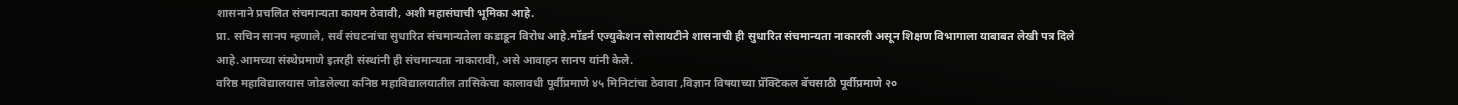शासनाने प्रचलित संचमान्यता कायम ठेवावी, अशी महासंघाची भूमिका आहे.
प्रा. सचिन सानप म्हणाले, सर्व संघटनांचा सुधारित संचमान्यतेला कडाडून विरोध आहे.मॉडर्न एज्युकेशन सोसायटीने शासनाची ही सुधारित संचमान्यता नाकारली असून शिक्षण विभागाला याबाबत लेखी पत्र दिले आहे.आमच्या संस्थेप्रमाणे इतरही संस्थांनी ही संचमान्यता नाकारावी, असे आवाहन सानप यांनी केले.
वरिष्ठ महाविद्यालयास जोडलेल्या कनिष्ठ महाविद्यालयातील तासिकेचा कालावधी पूर्वीप्रमाणे ४५ मिनिटांचा ठेवावा ,विज्ञान विषयाच्या प्रॅक्टिकल बॅचसाठी पूर्वीप्रमाणे २०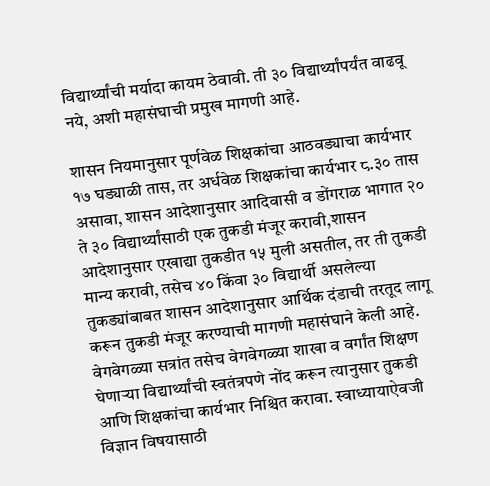विद्यार्थ्यांची मर्यादा कायम ठेवावी. ती ३० विद्यार्थ्यांपर्यंत वाढवू नये, अशी महासंघाची प्रमुख मागणी आहे.

शासन नियमानुसार पूर्णवेळ शिक्षकांचा आठवड्याचा कार्यभार १७ घड्याळी तास, तर अर्धवेळ शिक्षकांचा कार्यभार ८.३० तास असावा, शासन आदेशानुसार आदिवासी व डोंगराळ भागात २० ते ३० विद्यार्थ्यांसाठी एक तुकडी मंजूर करावी,शासन आदेशानुसार एखाद्या तुकडीत १५ मुली असतील, तर ती तुकडी मान्य करावी, तसेच ४० किंवा ३० विद्यार्थी असलेल्या तुकड्यांबाबत शासन आदेशानुसार आर्थिक दंडाची तरतूद लागू करून तुकडी मंजूर करण्याची मागणी महासंघाने केली आहे.
वेगवेगळ्या सत्रांत तसेच वेगवेगळ्या शाखा व वर्गांत शिक्षण घेणाऱ्या विद्यार्थ्यांची स्वतंत्रपणे नोंद करून त्यानुसार तुकडी आणि शिक्षकांचा कार्यभार निश्चित करावा. स्वाध्यायाऐवजी विज्ञान विषयासाठी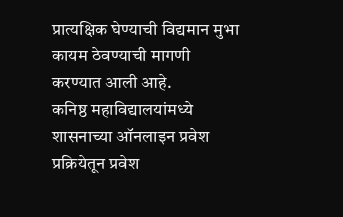प्रात्यक्षिक घेण्याची विद्यमान मुभा कायम ठेवण्याची मागणी करण्यात आली आहे.
कनिष्ठ महाविद्यालयांमध्ये शासनाच्या ऑनलाइन प्रवेश प्रक्रियेतून प्रवेश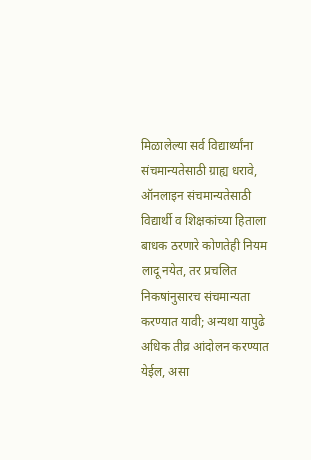मिळालेल्या सर्व विद्यार्थ्यांना संचमान्यतेसाठी ग्राह्य धरावे, ऑनलाइन संचमान्यतेसाठी विद्यार्थी व शिक्षकांच्या हिताला बाधक ठरणारे कोणतेही नियम लादू नयेत, तर प्रचलित निकषांनुसारच संचमान्यता करण्यात यावी; अन्यथा यापुढे अधिक तीव्र आंदोलन करण्यात येईल, असा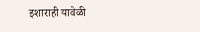इशाराही यावेळी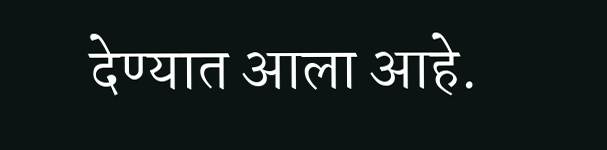देण्यात आला आहे.